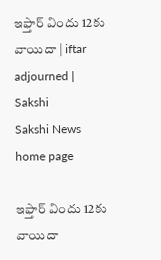ఇఫ్తార్ విందు 12కు వాయిదా | iftar adjourned | Sakshi
Sakshi News home page

ఇఫ్తార్ విందు 12కు వాయిదా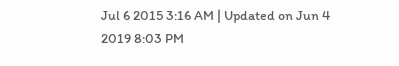Jul 6 2015 3:16 AM | Updated on Jun 4 2019 8:03 PM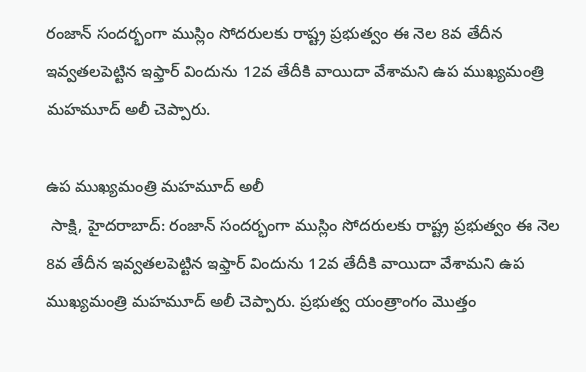రంజాన్ సందర్భంగా ముస్లిం సోదరులకు రాష్ట్ర ప్రభుత్వం ఈ నెల 8వ తేదీన ఇవ్వతలపెట్టిన ఇఫ్తార్ విందును 12వ తేదీకి వాయిదా వేశామని ఉప ముఖ్యమంత్రి మహమూద్ అలీ చెప్పారు.

ఉప ముఖ్యమంత్రి మహమూద్ అలీ
 సాక్షి, హైదరాబాద్: రంజాన్ సందర్భంగా ముస్లిం సోదరులకు రాష్ట్ర ప్రభుత్వం ఈ నెల 8వ తేదీన ఇవ్వతలపెట్టిన ఇఫ్తార్ విందును 12వ తేదీకి వాయిదా వేశామని ఉప ముఖ్యమంత్రి మహమూద్ అలీ చెప్పారు. ప్రభుత్వ యంత్రాంగం మొత్తం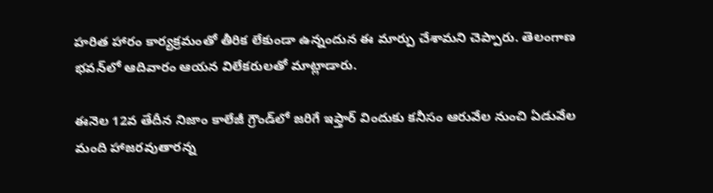హరిత హారం కార్యక్రమంతో తీరిక లేకుండా ఉన్నందున ఈ మార్పు చేశామని చెప్పారు. తెలంగాణ భవన్‌లో ఆదివారం ఆయన విలేకరులతో మాట్లాడారు.

ఈనెల 12వ తేదీన నిజాం కాలేజీ గ్రౌండ్‌లో జరిగే ఇఫ్తార్ విందుకు కనీసం ఆరువేల నుంచి ఏడువేల మంది హాజరవుతారన్న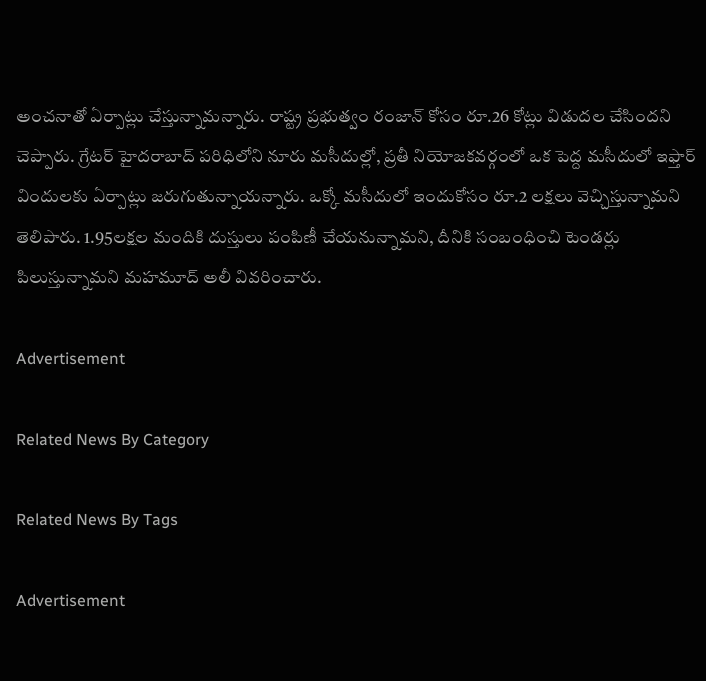అంచనాతో ఏర్పాట్లు చేస్తున్నామన్నారు. రాష్ట్ర ప్రభుత్వం రంజాన్ కోసం రూ.26 కోట్లు విడుదల చేసిందని చెప్పారు. గ్రేటర్ హైదరాబాద్ పరిధిలోని నూరు మసీదుల్లో, ప్రతీ నియోజకవర్గంలో ఒక పెద్ద మసీదులో ఇఫ్తార్ విందులకు ఏర్పాట్లు జరుగుతున్నాయన్నారు. ఒక్కో మసీదులో ఇందుకోసం రూ.2 లక్షలు వెచ్చిస్తున్నామని తెలిపారు. 1.95లక్షల మందికి దుస్తులు పంపిణీ చేయనున్నామని, దీనికి సంబంధించి టెండర్లు పిలుస్తున్నామని మహమూద్ అలీ వివరించారు.

Advertisement

Related News By Category

Related News By Tags

Advertisement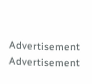Advertisement
Advertisement